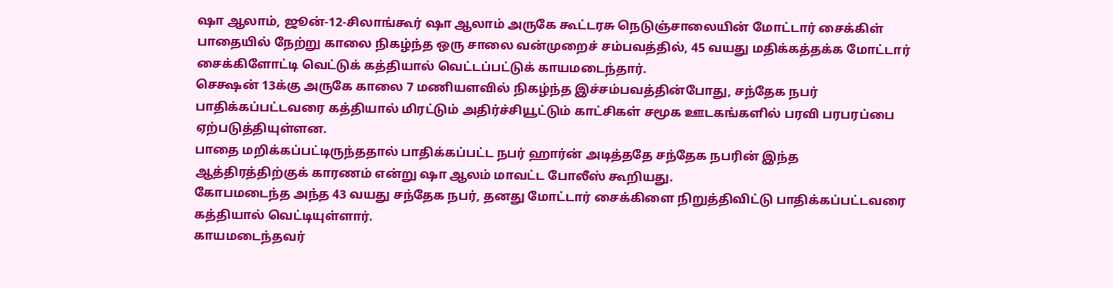ஷா ஆலாம், ஜூன்-12-சிலாங்கூர் ஷா ஆலாம் அருகே கூட்டரசு நெடுஞ்சாலையின் மோட்டார் சைக்கிள் பாதையில் நேற்று காலை நிகழ்ந்த ஒரு சாலை வன்முறைச் சம்பவத்தில், 45 வயது மதிக்கத்தக்க மோட்டார் சைக்கிளோட்டி வெட்டுக் கத்தியால் வெட்டப்பட்டுக் காயமடைந்தார்.
செக்ஷன் 13க்கு அருகே காலை 7 மணியளவில் நிகழ்ந்த இச்சம்பவத்தின்போது, சந்தேக நபர் பாதிக்கப்பட்டவரை கத்தியால் மிரட்டும் அதிர்ச்சியூட்டும் காட்சிகள் சமூக ஊடகங்களில் பரவி பரபரப்பை ஏற்படுத்தியுள்ளன.
பாதை மறிக்கப்பட்டிருந்ததால் பாதிக்கப்பட்ட நபர் ஹார்ன் அடித்ததே சந்தேக நபரின் இந்த ஆத்திரத்திற்குக் காரணம் என்று ஷா ஆலம் மாவட்ட போலீஸ் கூறியது.
கோபமடைந்த அந்த 43 வயது சந்தேக நபர், தனது மோட்டார் சைக்கிளை நிறுத்திவிட்டு பாதிக்கப்பட்டவரை கத்தியால் வெட்டியுள்ளார்.
காயமடைந்தவர்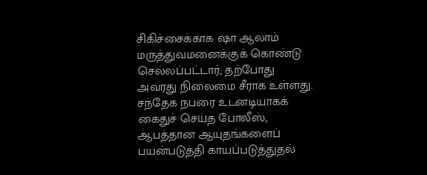சிகிச்சைக்காக ஷா ஆலாம் மருத்துவமனைக்குக் கொண்டு செல்லப்பட்டார்; தற்போது அவரது நிலைமை சீராக உள்ளது.
சந்தேக நபரை உடனடியாகக் கைதுச் செய்த போலீஸ், ஆபத்தான ஆயுதங்களைப் பயன்படுத்தி காயப்படுத்துதல்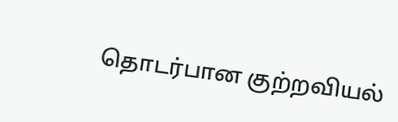தொடர்பான குற்றவியல்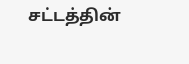சட்டத்தின்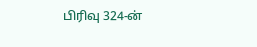பிரிவு 324-ன்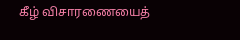கீழ் விசாரணையைத்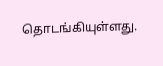தொடங்கியுள்ளது.